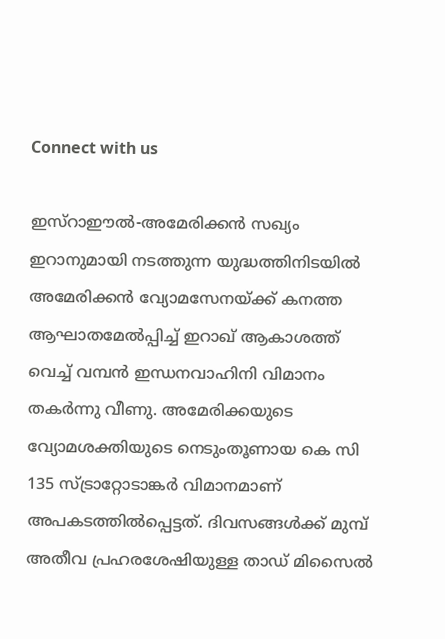Connect with us

ഇസ്റാഈൽ-അമേരിക്കൻ സഖ്യം ഇറാനുമായി നടത്തുന്ന യുദ്ധത്തിനിടയിൽ അമേരിക്കൻ വ്യോമസേനയ്ക്ക് കനത്ത ആഘാതമേൽപ്പിച്ച് ഇറാഖ് ആകാശത്ത് വെച്ച് വമ്പൻ ഇന്ധനവാഹിനി വിമാനം തകർന്നു വീണു. അമേരിക്കയുടെ വ്യോമശക്തിയുടെ നെടുംതൂണായ കെ സി 135 സ്ട്രാറ്റോടാങ്കർ വിമാനമാണ് അപകടത്തിൽപ്പെട്ടത്. ദിവസങ്ങൾക്ക് മുമ്പ് അതീവ പ്രഹരശേഷിയുള്ള താഡ് മിസൈൽ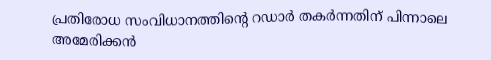പ്രതിരോധ സംവിധാനത്തിൻ്റെ റഡാർ തകർന്നതിന് പിന്നാലെ അമേരിക്കൻ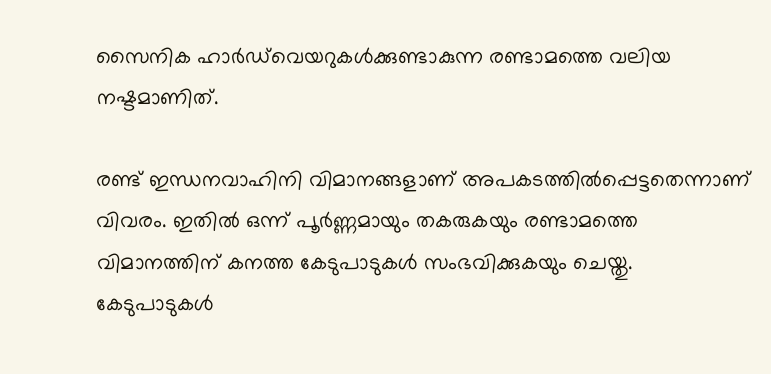സൈനിക ഹാർഡ്‌വെയറുകൾക്കുണ്ടാകുന്ന രണ്ടാമത്തെ വലിയ നഷ്ടമാണിത്.

രണ്ട് ഇന്ധനവാഹിനി വിമാനങ്ങളാണ് അപകടത്തിൽപ്പെട്ടതെന്നാണ് വിവരം. ഇതിൽ ഒന്ന് പൂർണ്ണമായും തകരുകയും രണ്ടാമത്തെ വിമാനത്തിന് കനത്ത കേടുപാടുകൾ സംഭവിക്കുകയും ചെയ്തു. കേടുപാടുകൾ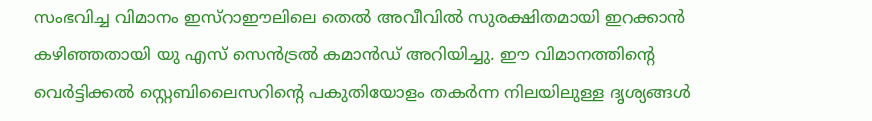സംഭവിച്ച വിമാനം ഇസ്റാഈലിലെ തെൽ അവീവിൽ സുരക്ഷിതമായി ഇറക്കാൻ കഴിഞ്ഞതായി യു എസ് സെൻട്രൽ കമാൻഡ് അറിയിച്ചു. ഈ വിമാനത്തിൻ്റെ വെർട്ടിക്കൽ സ്റ്റെബിലൈസറിൻ്റെ പകുതിയോളം തകർന്ന നിലയിലുള്ള ദൃശ്യങ്ങൾ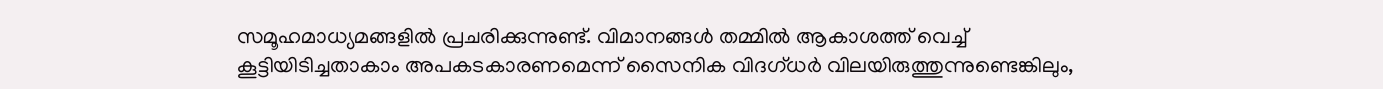സമൂഹമാധ്യമങ്ങളിൽ പ്രചരിക്കുന്നുണ്ട്. വിമാനങ്ങൾ തമ്മിൽ ആകാശത്ത് വെച്ച് കൂട്ടിയിടിച്ചതാകാം അപകടകാരണമെന്ന് സൈനിക വിദഗ്ധർ വിലയിരുത്തുന്നുണ്ടെങ്കിലും,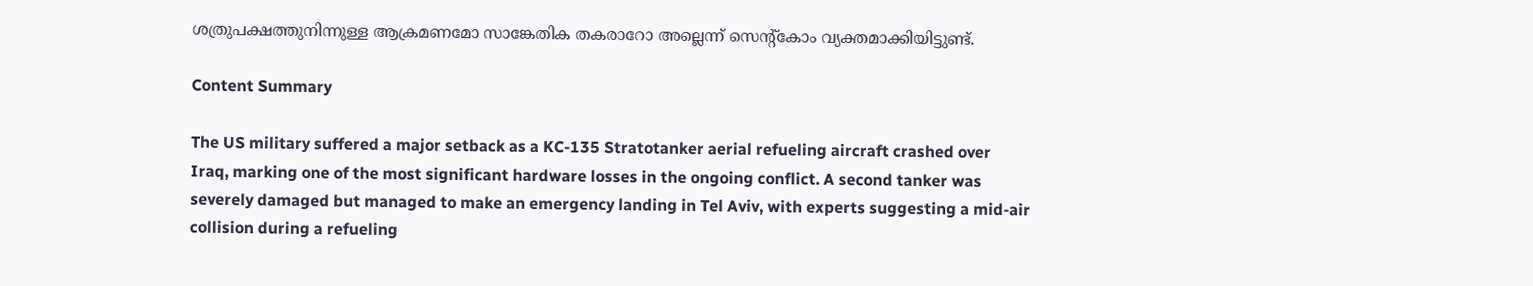ശത്രുപക്ഷത്തുനിന്നുള്ള ആക്രമണമോ സാങ്കേതിക തകരാറോ അല്ലെന്ന് സെൻ്റ്കോം വ്യക്തമാക്കിയിട്ടുണ്ട്.

Content Summary

The US military suffered a major setback as a KC-135 Stratotanker aerial refueling aircraft crashed over Iraq, marking one of the most significant hardware losses in the ongoing conflict. A second tanker was severely damaged but managed to make an emergency landing in Tel Aviv, with experts suggesting a mid-air collision during a refueling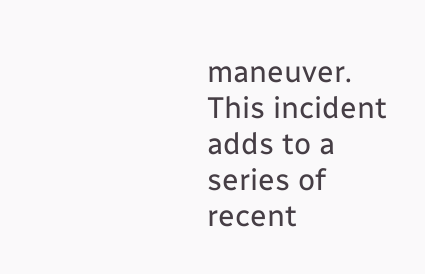maneuver. This incident adds to a series of recent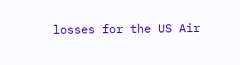losses for the US Air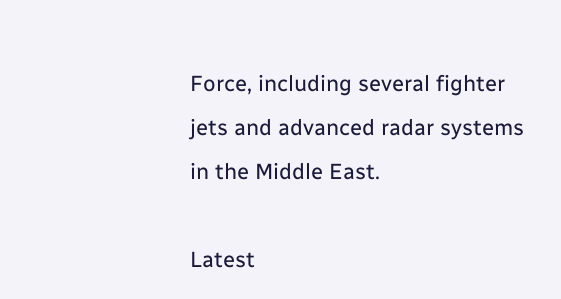Force, including several fighter jets and advanced radar systems in the Middle East.

Latest